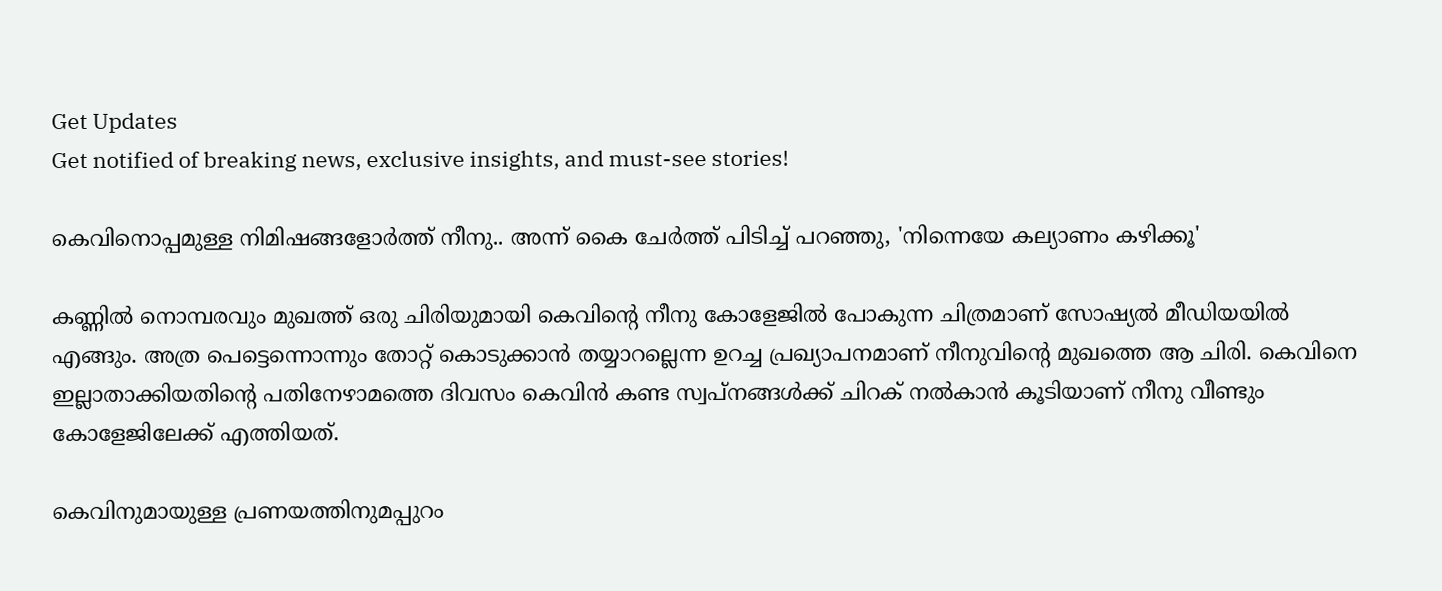Get Updates
Get notified of breaking news, exclusive insights, and must-see stories!

കെവിനൊപ്പമുള്ള നിമിഷങ്ങളോർത്ത് നീനു.. അന്ന് കൈ ചേർത്ത് പിടിച്ച് പറഞ്ഞു, 'നിന്നെയേ കല്യാണം കഴിക്കൂ'

കണ്ണില്‍ നൊമ്പരവും മുഖത്ത് ഒരു ചിരിയുമായി കെവിന്റെ നീനു കോളേജില്‍ പോകുന്ന ചിത്രമാണ് സോഷ്യല്‍ മീഡിയയില്‍ എങ്ങും. അത്ര പെട്ടെന്നൊന്നും തോറ്റ് കൊടുക്കാന്‍ തയ്യാറല്ലെന്ന ഉറച്ച പ്രഖ്യാപനമാണ് നീനുവിന്റെ മുഖത്തെ ആ ചിരി. കെവിനെ ഇല്ലാതാക്കിയതിന്റെ പതിനേഴാമത്തെ ദിവസം കെവിന്‍ കണ്ട സ്വപ്‌നങ്ങള്‍ക്ക് ചിറക് നല്‍കാന്‍ കൂടിയാണ് നീനു വീണ്ടും കോളേജിലേക്ക് എത്തിയത്.

കെവിനുമായുള്ള പ്രണയത്തിനുമപ്പുറം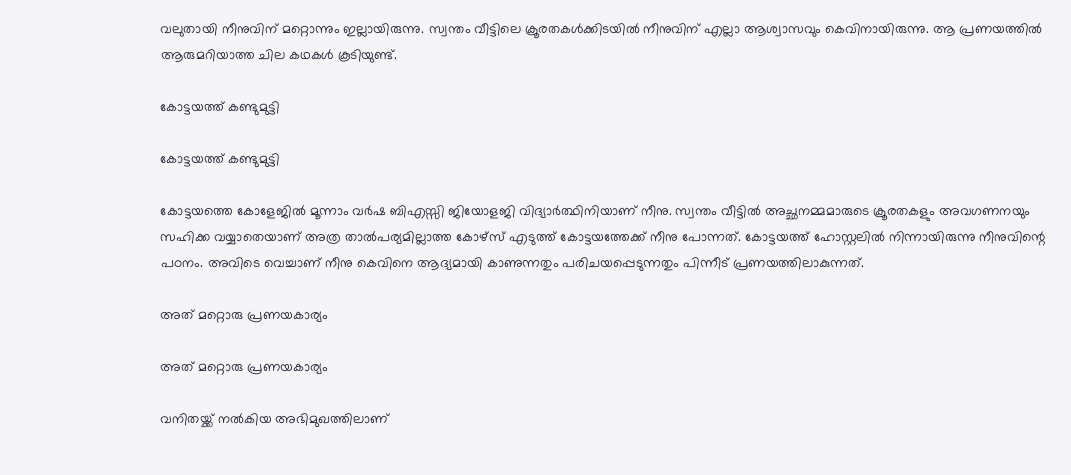വലുതായി നീനുവിന് മറ്റൊന്നും ഇല്ലായിരുന്നു. സ്വന്തം വീട്ടിലെ ക്രൂരതകള്‍ക്കിടയില്‍ നീനുവിന് എല്ലാ ആശ്വാസവും കെവിനായിരുന്നു. ആ പ്രണയത്തില്‍ ആരുമറിയാത്ത ചില കഥകള്‍ കൂടിയുണ്ട്.

കോട്ടയത്ത് കണ്ടുമുട്ടി

കോട്ടയത്ത് കണ്ടുമുട്ടി

കോട്ടയത്തെ കോളേജില്‍ മൂന്നാം വര്‍ഷ ബിഎസ്സി ജിയോളജി വിദ്യാര്‍ത്ഥിനിയാണ് നീനു. സ്വന്തം വീട്ടില്‍ അച്ഛനമ്മമാരുടെ ക്രൂരതകളും അവഗണനയും സഹിക്ക വയ്യാതെയാണ് അത്ര താല്‍പര്യമില്ലാത്ത കോഴ്‌സ് എടുത്ത് കോട്ടയത്തേക്ക് നീനു പോന്നത്. കോട്ടയത്ത് ഹോസ്റ്റലില്‍ നിന്നായിരുന്നു നീനുവിന്റെ പഠനം. അവിടെ വെച്ചാണ് നീനു കെവിനെ ആദ്യമായി കാണുന്നതും പരിചയപ്പെടുന്നതും പിന്നീട് പ്രണയത്തിലാകുന്നത്.

അത് മറ്റൊരു പ്രണയകാര്യം

അത് മറ്റൊരു പ്രണയകാര്യം

വനിതയ്ക്ക് നല്‍കിയ അഭിമുഖത്തിലാണ്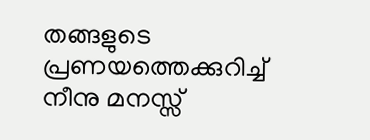തങ്ങളുടെ പ്രണയത്തെക്കുറിച്ച് നീനു മനസ്സ്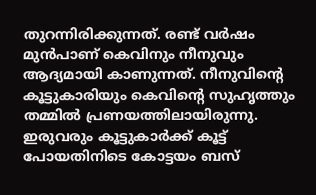തുറന്നിരിക്കുന്നത്. രണ്ട് വര്‍ഷം മുന്‍പാണ് കെവിനും നീനുവും ആദ്യമായി കാണുന്നത്. നീനുവിന്റെ കൂട്ടുകാരിയും കെവിന്റെ സുഹൃത്തും തമ്മില്‍ പ്രണയത്തിലായിരുന്നു. ഇരുവരും കൂട്ടുകാര്‍ക്ക് കൂട്ട് പോയതിനിടെ കോട്ടയം ബസ്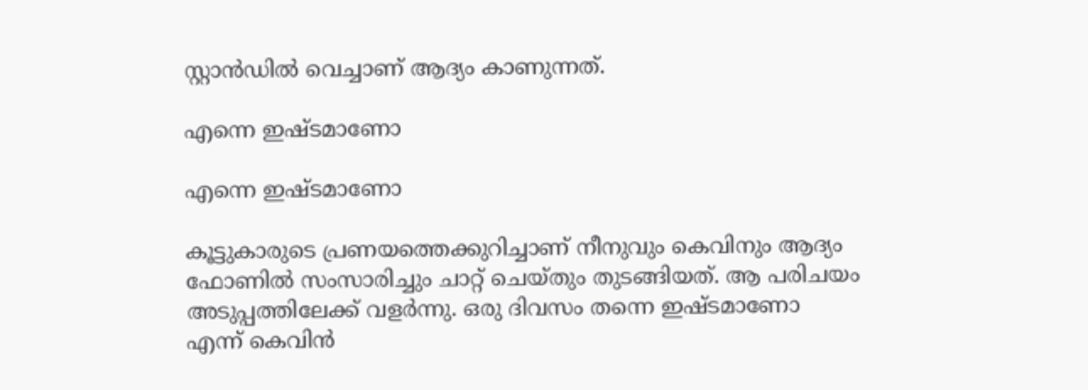സ്റ്റാന്‍ഡില്‍ വെച്ചാണ് ആദ്യം കാണുന്നത്.

എന്നെ ഇഷ്ടമാണോ

എന്നെ ഇഷ്ടമാണോ

കൂട്ടുകാരുടെ പ്രണയത്തെക്കുറിച്ചാണ് നീനുവും കെവിനും ആദ്യം ഫോണില്‍ സംസാരിച്ചും ചാറ്റ് ചെയ്തും തുടങ്ങിയത്. ആ പരിചയം അടുപ്പത്തിലേക്ക് വളര്‍ന്നു. ഒരു ദിവസം തന്നെ ഇഷ്ടമാണോ എന്ന് കെവിന്‍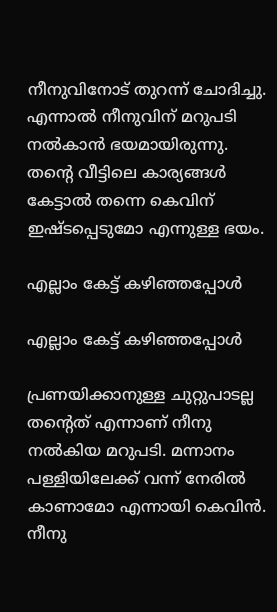നീനുവിനോട് തുറന്ന് ചോദിച്ചു. എന്നാല്‍ നീനുവിന് മറുപടി നല്‍കാന്‍ ഭയമായിരുന്നു. തന്റെ വീട്ടിലെ കാര്യങ്ങള്‍ കേട്ടാല്‍ തന്നെ കെവിന് ഇഷ്ടപ്പെടുമോ എന്നുള്ള ഭയം.

എല്ലാം കേട്ട് കഴിഞ്ഞപ്പോൾ

എല്ലാം കേട്ട് കഴിഞ്ഞപ്പോൾ

പ്രണയിക്കാനുള്ള ചുറ്റുപാടല്ല തന്റെത് എന്നാണ് നീനു നല്‍കിയ മറുപടി. മന്നാനം പള്ളിയിലേക്ക് വന്ന് നേരില്‍ കാണാമോ എന്നായി കെവിന്‍. നീനു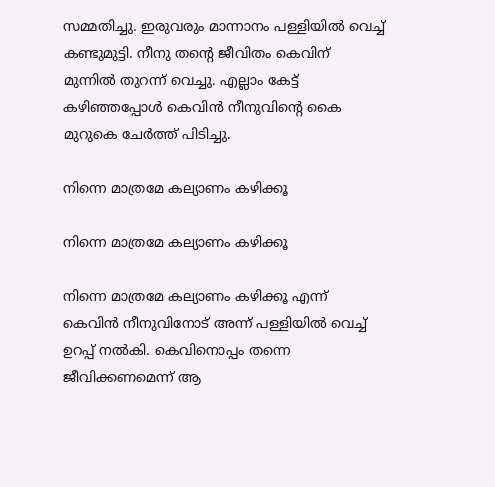സമ്മതിച്ചു. ഇരുവരും മാന്നാനം പള്ളിയില്‍ വെച്ച് കണ്ടുമുട്ടി. നീനു തന്റെ ജീവിതം കെവിന് മുന്നില്‍ തുറന്ന് വെച്ചു. എല്ലാം കേട്ട് കഴിഞ്ഞപ്പോള്‍ കെവിന്‍ നീനുവിന്റെ കൈ മുറുകെ ചേര്‍ത്ത് പിടിച്ചു.

നിന്നെ മാത്രമേ കല്യാണം കഴിക്കൂ

നിന്നെ മാത്രമേ കല്യാണം കഴിക്കൂ

നിന്നെ മാത്രമേ കല്യാണം കഴിക്കൂ എന്ന് കെവിന്‍ നീനുവിനോട് അന്ന് പള്ളിയില്‍ വെച്ച് ഉറപ്പ് നല്‍കി. കെവിനൊപ്പം തന്നെ ജീവിക്കണമെന്ന് ആ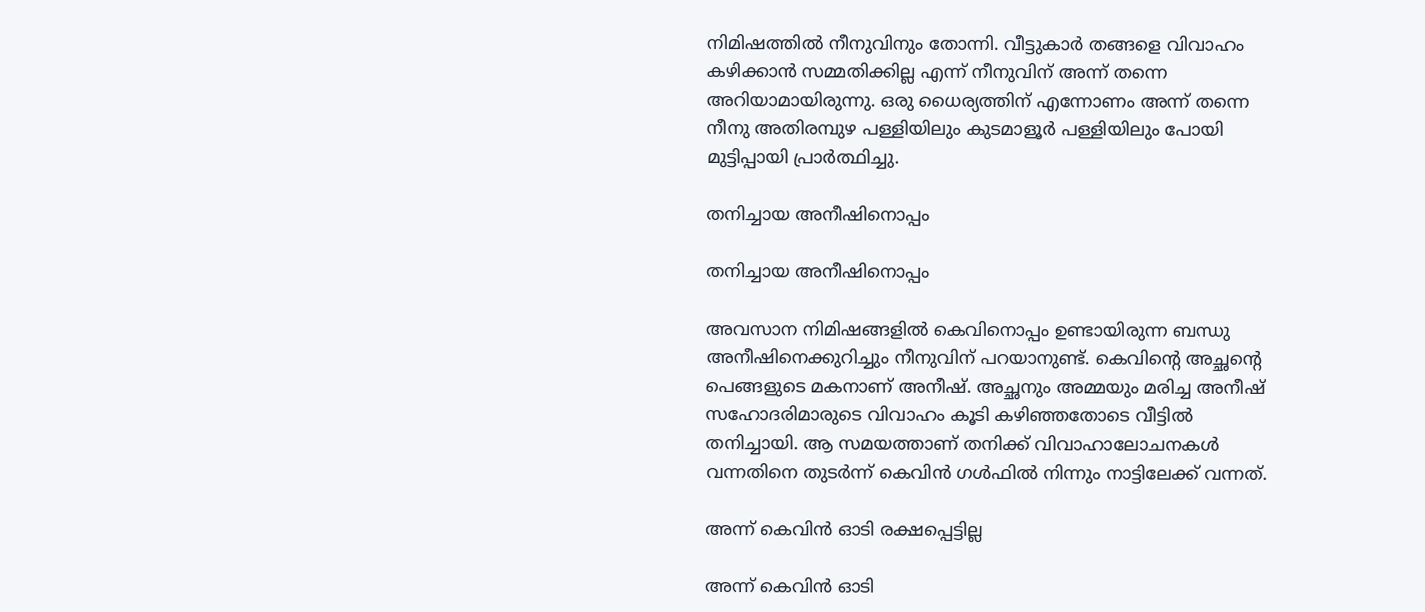നിമിഷത്തില്‍ നീനുവിനും തോന്നി. വീട്ടുകാര്‍ തങ്ങളെ വിവാഹം കഴിക്കാന്‍ സമ്മതിക്കില്ല എന്ന് നീനുവിന് അന്ന് തന്നെ അറിയാമായിരുന്നു. ഒരു ധൈര്യത്തിന് എന്നോണം അന്ന് തന്നെ നീനു അതിരമ്പുഴ പള്ളിയിലും കുടമാളൂര്‍ പള്ളിയിലും പോയി മുട്ടിപ്പായി പ്രാര്‍ത്ഥിച്ചു.

തനിച്ചായ അനീഷിനൊപ്പം

തനിച്ചായ അനീഷിനൊപ്പം

അവസാന നിമിഷങ്ങളില്‍ കെവിനൊപ്പം ഉണ്ടായിരുന്ന ബന്ധു അനീഷിനെക്കുറിച്ചും നീനുവിന് പറയാനുണ്ട്. കെവിന്റെ അച്ഛന്റെ പെങ്ങളുടെ മകനാണ് അനീഷ്. അച്ഛനും അമ്മയും മരിച്ച അനീഷ് സഹോദരിമാരുടെ വിവാഹം കൂടി കഴിഞ്ഞതോടെ വീട്ടില്‍ തനിച്ചായി. ആ സമയത്താണ് തനിക്ക് വിവാഹാലോചനകള്‍ വന്നതിനെ തുടര്‍ന്ന് കെവിന്‍ ഗള്‍ഫില്‍ നിന്നും നാട്ടിലേക്ക് വന്നത്.

അന്ന് കെവിൻ ഓടി രക്ഷപ്പെട്ടില്ല

അന്ന് കെവിൻ ഓടി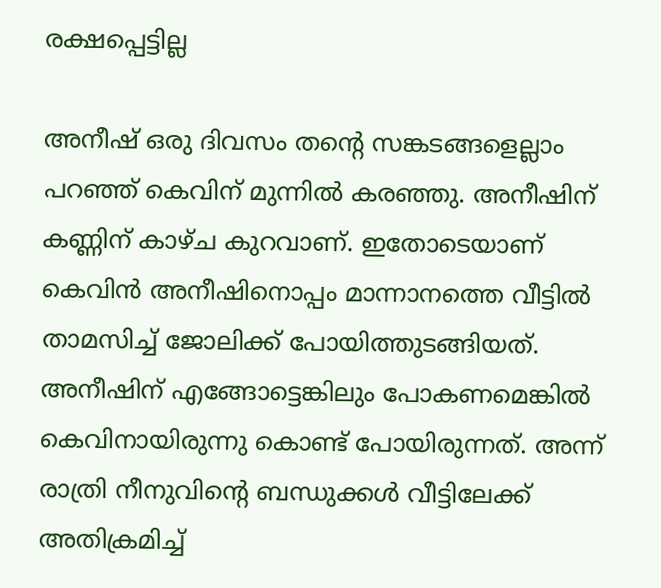രക്ഷപ്പെട്ടില്ല

അനീഷ് ഒരു ദിവസം തന്റെ സങ്കടങ്ങളെല്ലാം പറഞ്ഞ് കെവിന് മുന്നില്‍ കരഞ്ഞു. അനീഷിന് കണ്ണിന് കാഴ്ച കുറവാണ്. ഇതോടെയാണ് കെവിന്‍ അനീഷിനൊപ്പം മാന്നാനത്തെ വീട്ടില്‍ താമസിച്ച് ജോലിക്ക് പോയിത്തുടങ്ങിയത്. അനീഷിന് എങ്ങോട്ടെങ്കിലും പോകണമെങ്കില്‍ കെവിനായിരുന്നു കൊണ്ട് പോയിരുന്നത്. അന്ന് രാത്രി നീനുവിന്റെ ബന്ധുക്കള്‍ വീട്ടിലേക്ക് അതിക്രമിച്ച്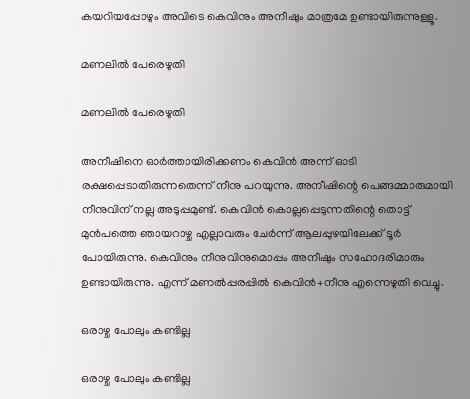കയറിയപ്പോഴും അവിടെ കെവിനും അനീഷും മാത്രമേ ഉണ്ടായിരുന്നുള്ളൂ.

മണലിൽ പേരെഴുതി

മണലിൽ പേരെഴുതി

അനീഷിനെ ഓര്‍ത്തായിരിക്കണം കെവിന്‍ അന്ന് ഓടി രക്ഷപ്പെടാതിരുന്നതെന്ന് നീനു പറയുന്നു. അനീഷിന്റെ പെങ്ങമ്മാരുമായി നീനുവിന് നല്ല അടുപ്പമുണ്ട്. കെവിന്‍ കൊല്ലപ്പെടുന്നതിന്റെ തൊട്ട് മുന്‍പത്തെ ഞായറാഴ്ച എല്ലാവരും ചേര്‍ന്ന് ആലപ്പുഴയിലേക്ക് ടൂര്‍ പോയിരുന്നു. കെവിനും നീനുവിനുമൊപ്പം അനീഷും സഹോദരിമാരും ഉണ്ടായിരുന്നു. എന്ന് മണല്‍പ്പരപ്പില്‍ കെവിന്‍+നീനു എന്നെഴുതി വെച്ചു.

ഒരാഴ്ച പോലും കണ്ടില്ല

ഒരാഴ്ച പോലും കണ്ടില്ല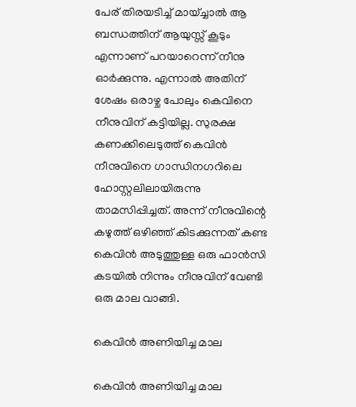പേര് തിരയടിച്ച് മായ്ച്ചാല്‍ ആ ബന്ധത്തിന് ആയുസ്സ് കൂടും എന്നാണ് പറയാറെന്ന് നീനു ഓര്‍ക്കുന്നു. എന്നാല്‍ അതിന് ശേഷം ഒരാഴ്ച പോലും കെവിനെ നീനുവിന് കട്ടിയില്ല. സുരക്ഷ കണക്കിലെടുത്ത് കെവിന്‍ നീനുവിനെ ഗാന്ധിനഗറിലെ ഹോസ്റ്റലിലായിരുന്നു താമസിപ്പിച്ചത്. അന്ന് നീനുവിന്റെ കഴുത്ത് ഒഴിഞ്ഞ് കിടക്കുന്നത് കണ്ട കെവിന്‍ അടുത്തുള്ള ഒരു ഫാന്‍സി കടയില്‍ നിന്നും നീനുവിന് വേണ്ടി ഒരു മാല വാങ്ങി.

കെവിൻ അണിയിച്ച മാല

കെവിൻ അണിയിച്ച മാല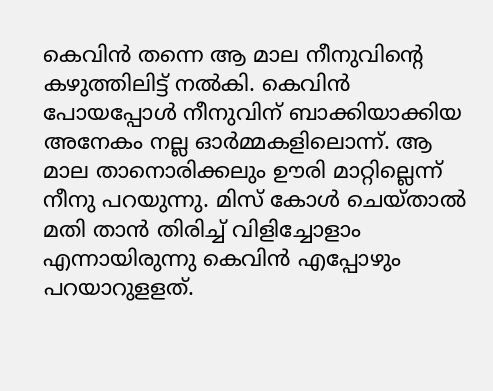കെവിന്‍ തന്നെ ആ മാല നീനുവിന്റെ കഴുത്തിലിട്ട് നല്‍കി. കെവിന്‍ പോയപ്പോള്‍ നീനുവിന് ബാക്കിയാക്കിയ അനേകം നല്ല ഓര്‍മ്മകളിലൊന്ന്. ആ മാല താനൊരിക്കലും ഊരി മാറ്റില്ലെന്ന് നീനു പറയുന്നു. മിസ് കോള്‍ ചെയ്താല്‍ മതി താന്‍ തിരിച്ച് വിളിച്ചോളാം എന്നായിരുന്നു കെവിന്‍ എപ്പോഴും പറയാറുളളത്.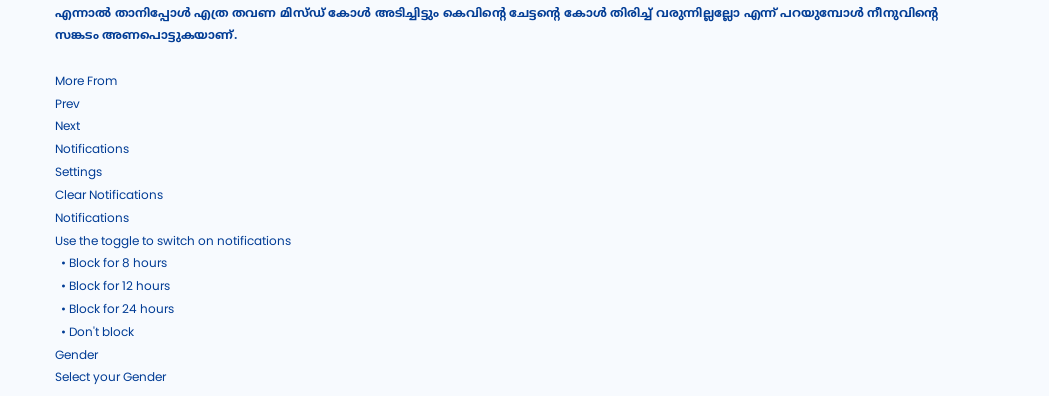എന്നാല്‍ താനിപ്പോള്‍ എത്ര തവണ മിസ്ഡ് കോള്‍ അടിച്ചിട്ടും കെവിന്റെ ചേട്ടന്റെ കോള്‍ തിരിച്ച് വരുന്നില്ലല്ലോ എന്ന് പറയുമ്പോള്‍ നീനുവിന്റെ സങ്കടം അണപൊട്ടുകയാണ്.

More From
Prev
Next
Notifications
Settings
Clear Notifications
Notifications
Use the toggle to switch on notifications
  • Block for 8 hours
  • Block for 12 hours
  • Block for 24 hours
  • Don't block
Gender
Select your Gender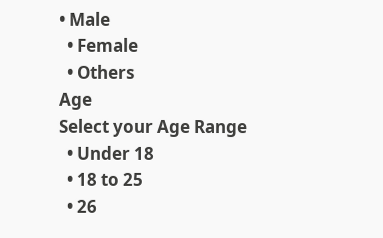• Male
  • Female
  • Others
Age
Select your Age Range
  • Under 18
  • 18 to 25
  • 26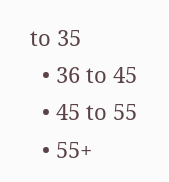to 35
  • 36 to 45
  • 45 to 55
  • 55+